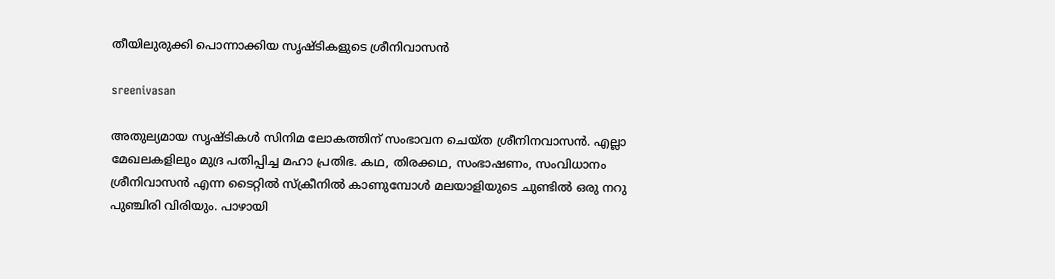തീയിലുരുക്കി പൊന്നാക്കിയ സൃഷ്ടികളുടെ ശ്രീനിവാസൻ

sreenivasan

അതുല്യമായ സൃഷ്ടികൾ സിനിമ ലോകത്തിന് സംഭാവന ചെയ്ത ശ്രീനിനവാസൻ. എല്ലാ മേഖലകളിലും മുദ്ര പതിപ്പിച്ച മഹാ പ്രതിഭ. കഥ, തിരക്കഥ, സംഭാഷണം, സംവിധാനം ശ്രീനിവാസൻ എന്ന ടൈറ്റിൽ സ്ക്രീനിൽ കാണുമ്പോൾ മലയാളിയുടെ ചുണ്ടിൽ ഒരു നറു പുഞ്ചിരി വിരിയും. പാഴായി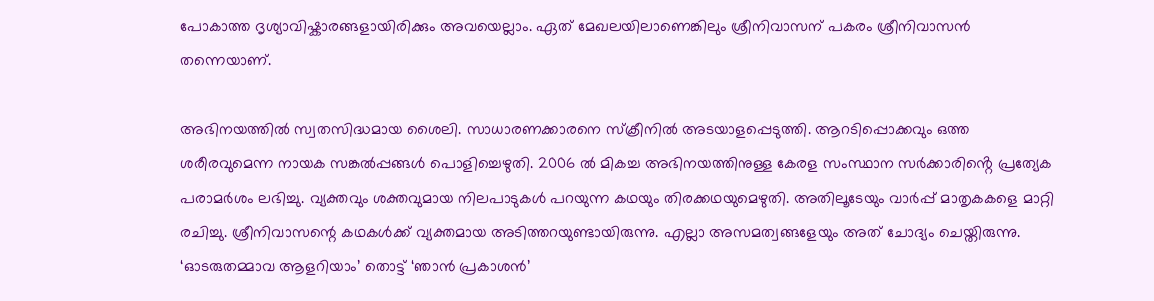പോകാത്ത ദൃശ്യാവിഷ്കാരങ്ങളായിരിക്കും അവയെല്ലാം. ഏത് മേഖലയിലാണെങ്കിലും ശ്രീനിവാസന് പകരം ശ്രീനിവാസൻ തന്നെയാണ്.

അഭിനയത്തിൽ സ്വതസിദ്ധമായ ശൈലി. സാധാരണക്കാരനെ സ്ക്രീനിൽ അടയാളപ്പെടുത്തി. ആറടിപ്പൊക്കവും ഒത്ത ശരീരവുമെന്ന ‌നായക സങ്കൽപ്പങ്ങൾ പൊളിച്ചെഴുതി. 2006 ൽ മികച്ച അഭിനയത്തിനുള്ള കേരള സംസ്ഥാന സർക്കാരിൻ്റെ പ്രത്യേക പരാമർശം ലഭിച്ചു. വ്യക്തവും ശക്തവുമായ നിലപാടുകൾ പറയുന്ന കഥയും തിരക്കഥയുമെഴുതി. അതിലൂടേയും വാർപ്പ് മാതൃകകളെ മാറ്റി രചിച്ചു. ശ്രീനിവാസന്റെ കഥകൾക്ക് വ്യക്തമായ അടിത്തറയുണ്ടായിരുന്നു. എല്ലാ അസമത്വങ്ങളേയും അത് ചോദ്യം ചെയ്തിരുന്നു. ‘ഓടരുതമ്മാവ ആളറിയാം’ തൊട്ട് ‘ഞാൻ പ്രകാശൻ’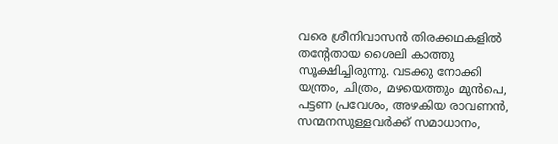വരെ ശ്രീനിവാസൻ തിരക്കഥകളിൽ തൻ്റേതായ ശൈലി കാത്തു സൂക്ഷിച്ചിരുന്നു. വടക്കു നോക്കി യന്ത്രം, ചിത്രം, മഴയെത്തും മുൻപെ, പട്ടണ പ്രവേശം, അഴകിയ രാവണൻ, സന്മനസുള്ളവർക്ക് സമാധാനം,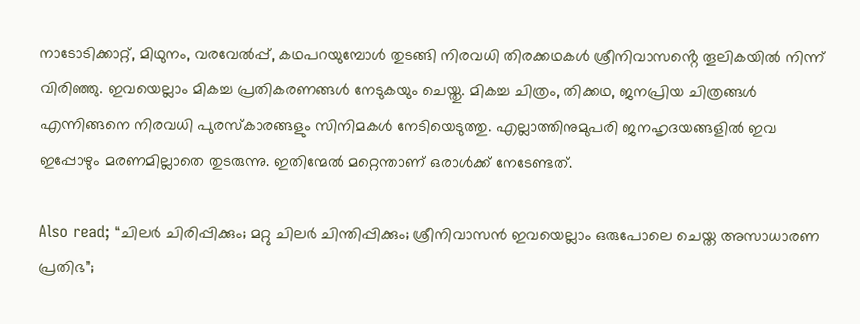നാടോടിക്കാറ്റ്, മിഥുനം, വരവേൽപ്പ്, കഥപറയുമ്പോൾ തുടങ്ങി നിരവധി തിരക്കഥകൾ ശ്രീനിവാസൻ്റെ തൂലികയിൽ നിന്ന് വിരിഞ്ഞു. ഇവയെല്ലാം മികച്ച പ്രതികരണങ്ങൾ നേടുകയും ചെയ്തു. മികച്ച ചിത്രം, തിക്കഥ, ജനപ്രിയ ചിത്രങ്ങൾ എന്നിങ്ങനെ നിരവധി പുരസ്കാരങ്ങളും സിനിമകൾ നേടിയെടുത്തു. എല്ലാത്തിനുമുപരി ജനഹൃദയങ്ങളിൽ ഇവ ഇപ്പോഴും മരണമില്ലാതെ തുടരുന്നു. ഇതിന്മേൽ മറ്റെന്താണ് ഒരാൾക്ക് നേടേണ്ടത്.

Also read; “ചിലർ ചിരിപ്പിക്കും; മറ്റു ചിലർ ചിന്തിപ്പിക്കും; ശ്രീനിവാസൻ ഇവയെല്ലാം ഒരുപോലെ ചെയ്ത അസാധാരണ പ്രതിഭ”;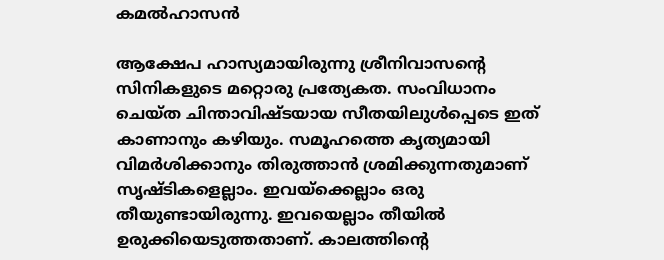കമൽഹാസൻ

ആക്ഷേപ ഹാസ്യമായിരുന്നു ശ്രീനിവാസൻ്റെ സിനികളുടെ മറ്റൊരു പ്രത്യേകത. സംവിധാനം ചെയ്ത ചിന്താവിഷ്ടയായ സീതയിലുൾപ്പെടെ ഇത് കാണാനും കഴിയും. സമൂഹത്തെ കൃത്യമായി വിമർശിക്കാനും തിരുത്താൻ ശ്രമിക്കുന്നതുമാണ് സൃഷ്ടികളെല്ലാം. ഇവയ്ക്കെല്ലാം ഒരു തീയുണ്ടായിരുന്നു. ഇവയെല്ലാം തീയിൽ ഉരുക്കിയെടുത്തതാണ്. കാലത്തിൻ്റെ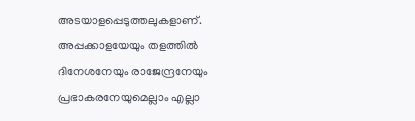അടയാളപ്പെടുത്തലുകളാണ്. അപ്പക്കാളയേയും തളത്തിൽ ദിനേശനേയും രാജേന്ദ്രനേയും പ്രഭാകരനേയുമെല്ലാം എല്ലാ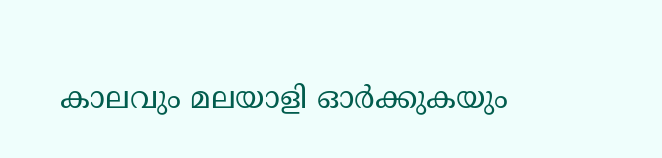കാലവും മലയാളി ഓർക്കുകയും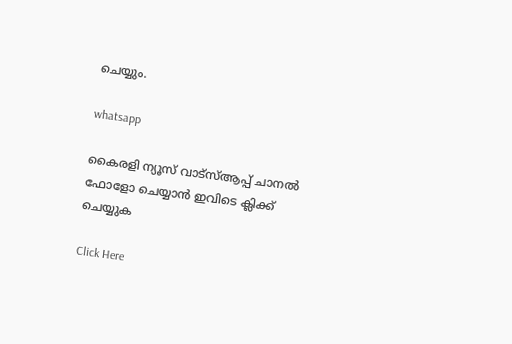ചെയ്യും.

whatsapp

കൈരളി ന്യൂസ് വാട്‌സ്ആപ്പ് ചാനല്‍ ഫോളോ ചെയ്യാന്‍ ഇവിടെ ക്ലിക്ക് ചെയ്യുക

Click Here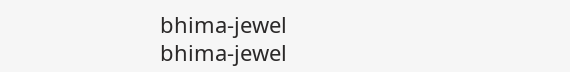bhima-jewel
bhima-jewel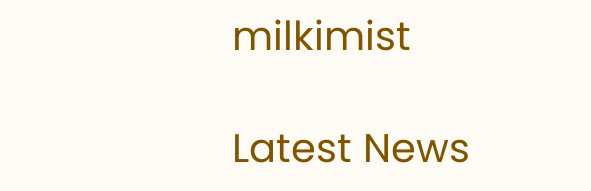milkimist

Latest News